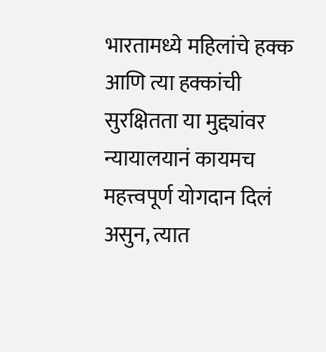भारतामध्ये महिलांचे हक्क आणि त्या हक्कांची सुरक्षितता या मुद्द्यांवर न्यायालयानं कायमच महत्त्वपूर्ण योगदान दिलं असुन, त्यात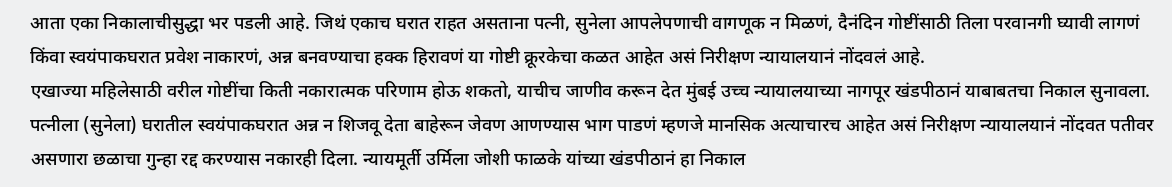आता एका निकालाचीसुद्धा भर पडली आहे. जिथं एकाच घरात राहत असताना पत्नी, सुनेला आपलेपणाची वागणूक न मिळणं, दैनंदिन गोष्टींसाठी तिला परवानगी घ्यावी लागणं किंवा स्वयंपाकघरात प्रवेश नाकारणं, अन्न बनवण्याचा हक्क हिरावणं या गोष्टी क्रूरकेचा कळत आहेत असं निरीक्षण न्यायालयानं नोंदवलं आहे.
एखाज्या महिलेसाठी वरील गोष्टींचा किती नकारात्मक परिणाम होऊ शकतो, याचीच जाणीव करून देत मुंबई उच्च न्यायालयाच्या नागपूर खंडपीठानं याबाबतचा निकाल सुनावला. पत्नीला (सुनेला) घरातील स्वयंपाकघरात अन्न न शिजवू देता बाहेरून जेवण आणण्यास भाग पाडणं म्हणजे मानसिक अत्याचारच आहेत असं निरीक्षण न्यायालयानं नोंदवत पतीवर असणारा छळाचा गुन्हा रद्द करण्यास नकारही दिला. न्यायमूर्ती उर्मिला जोशी फाळके यांच्या खंडपीठानं हा निकाल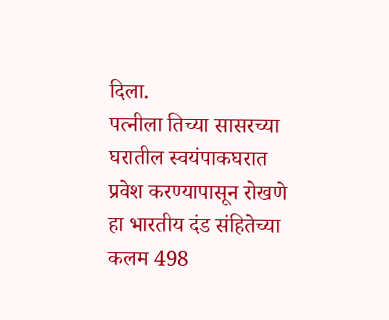दिला.
पत्नीला तिच्या सासरच्या घरातील स्वयंपाकघरात प्रवेश करण्यापासून रोखणे हा भारतीय दंड संहितेच्या कलम 498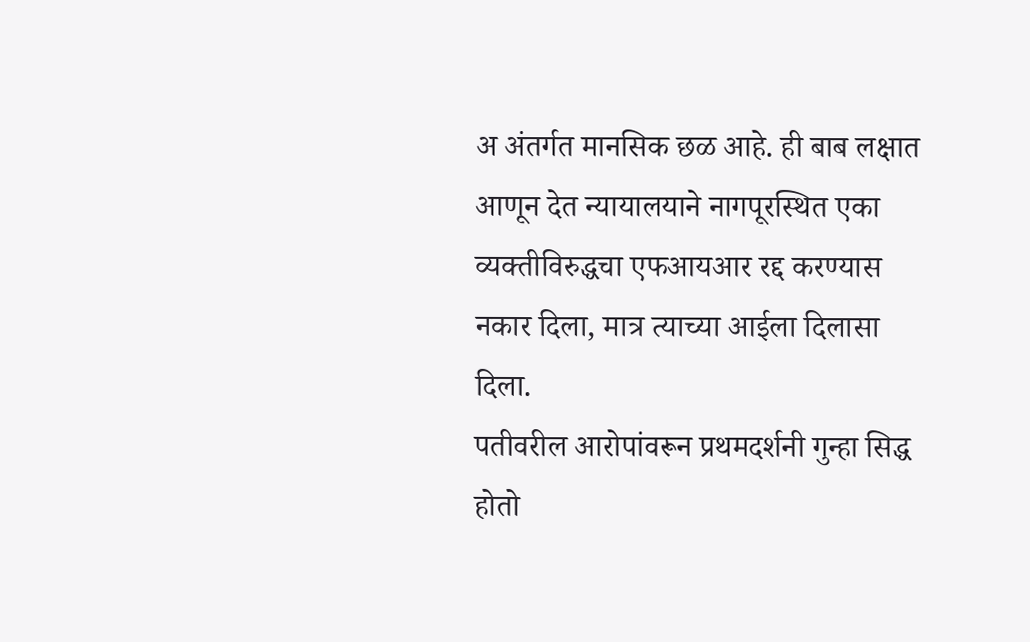अ अंतर्गत मानसिक छळ आहे. ही बाब लक्षात आणून देत न्यायालयाने नागपूरस्थित एका व्यक्तीविरुद्धचा एफआयआर रद्द करण्यास नकार दिला, मात्र त्याच्या आईला दिलासा दिला.
पतीवरील आरोपांवरून प्रथमदर्शनी गुन्हा सिद्ध होतो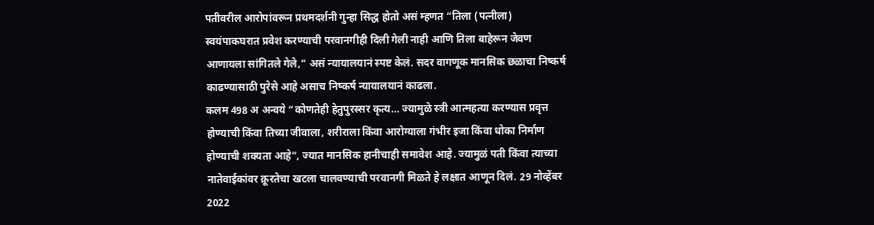पतीवरील आरोपांवरून प्रथमदर्शनी गुन्हा सिद्ध होतो असं म्हणत “तिला (पत्नीला) स्वयंपाकघरात प्रवेश करण्याची परवानगीही दिली गेली नाही आणि तिला बाहेरून जेवण आणायला सांगितले गेले,” असं न्यायालयानं स्पष्ट केलं. सदर वागणूक मानसिक छळाचा निष्कर्ष काढण्यासाठी पुरेसे आहे असाच निष्कर्ष न्यायालयानं काढला.
कलम 498 अ अन्वये “कोणतेही हेतुपुरस्सर कृत्य… ज्यामुळे स्त्री आत्महत्या करण्यास प्रवृत्त होण्याची किंवा तिच्या जीवाला, शरीराला किंवा आरोग्याला गंभीर इजा किंवा धोका निर्माण होण्याची शक्यता आहे”, ज्यात मानसिक हानीचाही समावेश आहे. ज्यामुळं पती किंवा त्याच्या नातेवाईकांवर क्रूरतेचा खटला चालवण्याची परवानगी मिळते हे लक्षात आणून दिलं. 29 नोव्हेंबर 2022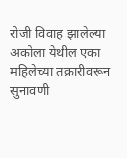रोजी विवाह झालेल्या अकोला येथील एका महिलेच्या तक्रारीवरून सुनावणी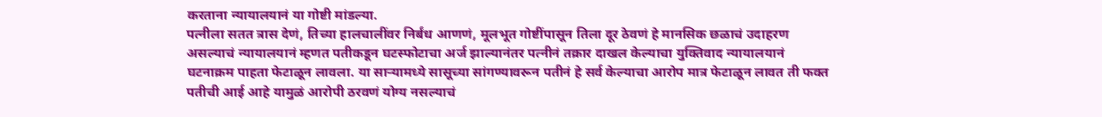करताना न्यायालयानं या गोष्टी मांडल्या.
पत्नीला सतत त्रास देणं, तिच्या हालचालींवर निर्बंध आणणं, मूलभूत गोष्टींपासून तिला दूर ठेवणं हे मानसिक छळाचं उदाहरण असल्याचं न्यायालयानं म्हणत पतीकडून घटस्फोटाचा अर्ज झाल्यानंतर पत्नीनं तक्रार दाखल केल्याचा युक्तिवाद न्यायालयानं घटनाक्रम पाहता फेटाळून लावला. या साऱ्यामध्ये सासूच्या सांगण्यावरून पतीनं हे सर्व केल्याचा आरोप मात्र फेटाळून लावत ती फक्त पतीची आई आहे यामुळं आरोपी ठरवणं योग्य नसल्याचं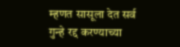म्हणत सासूला देत सर्व गुन्हे रद्द करण्याच्या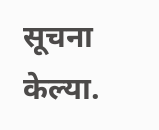सूचना केल्या.